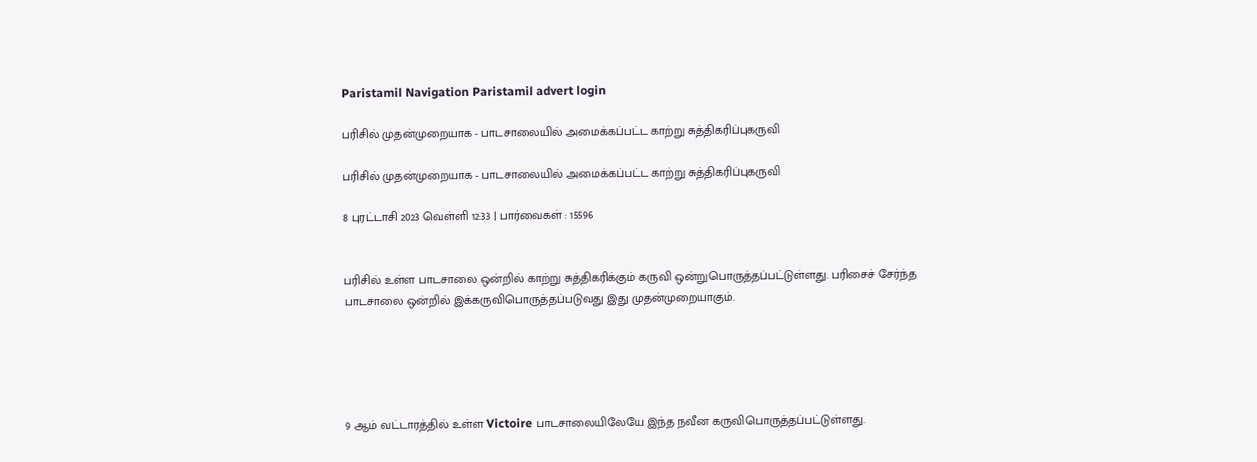Paristamil Navigation Paristamil advert login

பரிசில் முதன்முறையாக - பாடசாலையில் அமைக்கப்பட்ட காற்று சுத்திகரிப்புகருவி

பரிசில் முதன்முறையாக - பாடசாலையில் அமைக்கப்பட்ட காற்று சுத்திகரிப்புகருவி

8 புரட்டாசி 2023 வெள்ளி 12:33 | பார்வைகள் : 15596


பரிசில் உள்ள பாடசாலை ஒன்றில் காற்று சுத்திகரிக்கும் கருவி ஒன்றுபொருத்தப்பட்டுள்ளது. பரிசைச் சேர்ந்த பாடசாலை ஒன்றில் இக்கருவிபொருத்தப்படுவது இது முதன்முறையாகும்.





9 ஆம் வட்டாரத்தில் உள்ள Victoire பாடசாலையிலேயே இந்த நவீன கருவிபொருத்தப்பட்டுள்ளது.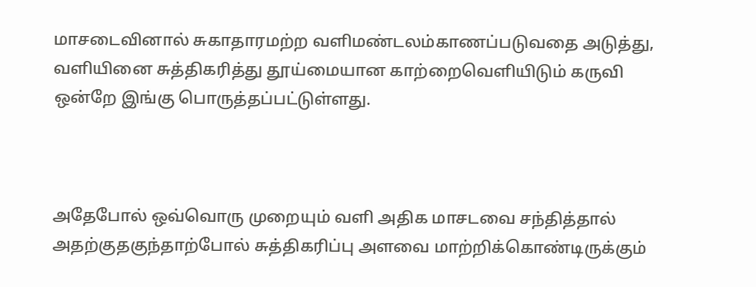மாசடைவினால் சுகாதாரமற்ற வளிமண்டலம்காணப்படுவதை அடுத்து, வளியினை சுத்திகரித்து தூய்மையான காற்றைவெளியிடும் கருவி ஒன்றே இங்கு பொருத்தப்பட்டுள்ளது.



அதேபோல் ஒவ்வொரு முறையும் வளி அதிக மாசடவை சந்தித்தால் அதற்குதகுந்தாற்போல் சுத்திகரிப்பு அளவை மாற்றிக்கொண்டிருக்கும்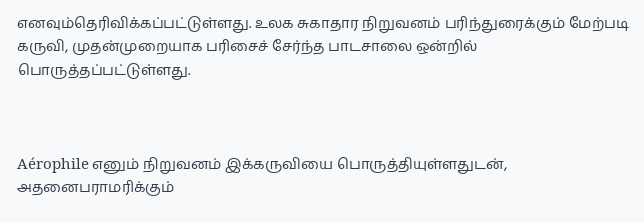எனவும்தெரிவிக்கப்பட்டுள்ளது. உலக சுகாதார நிறுவனம் பரிந்துரைக்கும் மேற்படி கருவி, முதன்முறையாக பரிசைச் சேர்ந்த பாடசாலை ஒன்றில் பொருத்தப்பட்டுள்ளது.



Aérophile எனும் நிறுவனம் இக்கருவியை பொருத்தியுள்ளதுடன், அதனைபராமரிக்கும்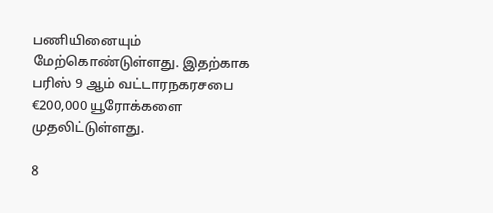பணியினையும் மேற்கொண்டுள்ளது. இதற்காக பரிஸ் 9 ஆம் வட்டாரநகரசபை €200,000 யூரோக்களை முதலிட்டுள்ளது.

8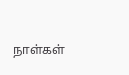நாள்கள்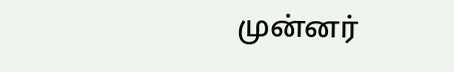முன்னர்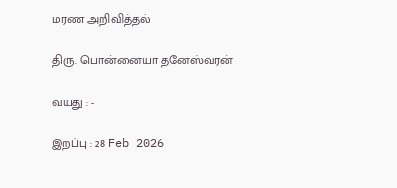மரண அறிவித்தல்

திரு. பொன்னையா தனேஸ்வரன்

வயது : -

இறப்பு : 28 Feb 2026